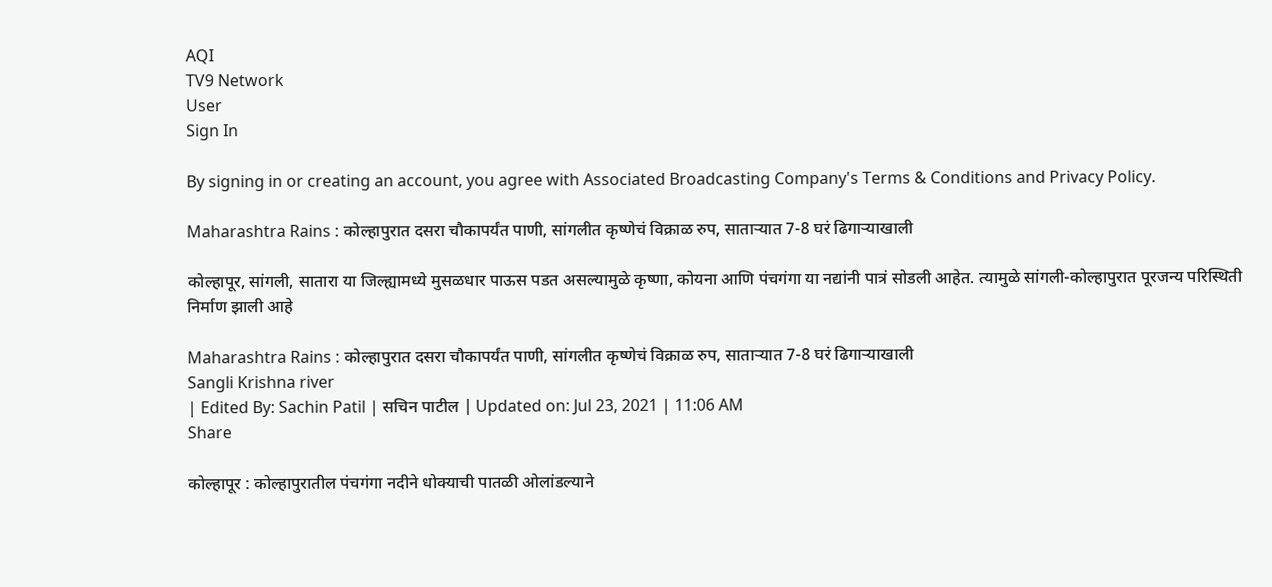AQI
TV9 Network
User
Sign In

By signing in or creating an account, you agree with Associated Broadcasting Company's Terms & Conditions and Privacy Policy.

Maharashtra Rains : कोल्हापुरात दसरा चौकापर्यंत पाणी, सांगलीत कृष्णेचं विक्राळ रुप, साताऱ्यात 7-8 घरं ढिगाऱ्याखाली

कोल्हापूर, सांगली, सातारा या जिल्ह्यामध्ये मुसळधार पाऊस पडत असल्यामुळे कृष्णा, कोयना आणि पंचगंगा या नद्यांनी पात्रं सोडली आहेत. त्यामुळे सांगली-कोल्हापुरात पूरजन्य परिस्थिती निर्माण झाली आहे

Maharashtra Rains : कोल्हापुरात दसरा चौकापर्यंत पाणी, सांगलीत कृष्णेचं विक्राळ रुप, साताऱ्यात 7-8 घरं ढिगाऱ्याखाली
Sangli Krishna river
| Edited By: Sachin Patil | सचिन पाटील | Updated on: Jul 23, 2021 | 11:06 AM
Share

कोल्हापूर : कोल्हापुरातील पंचगंगा नदीने धोक्याची पातळी ओलांडल्याने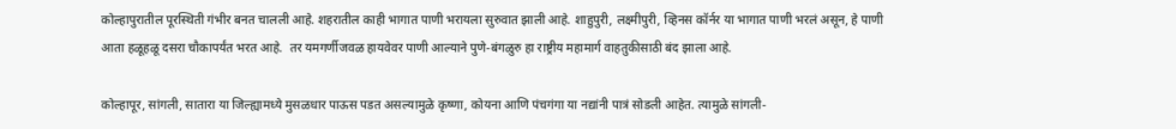कोल्हापुरातील पूरस्थिती गंभीर बनत चालली आहे. शहरातील काही भागात पाणी भरायला सुरुवात झाली आहे. शाहुपुरी, लक्ष्मीपुरी, व्हिनस कॉर्नर या भागात पाणी भरलं असून, हे पाणी आता हळूहळू दसरा चौकापर्यंत भरत आहे.  तर यमगर्णीजवळ हायवेवर पाणी आल्याने पुणे-बंगळुरु हा राष्ट्रीय महामार्ग वाहतुकीसाठी बंद झाला आहे.

कोल्हापूर, सांगली, सातारा या जिल्ह्यामध्ये मुसळधार पाऊस पडत असल्यामुळे कृष्णा, कोयना आणि पंचगंगा या नद्यांनी पात्रं सोडली आहेत. त्यामुळे सांगली-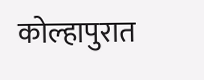कोल्हापुरात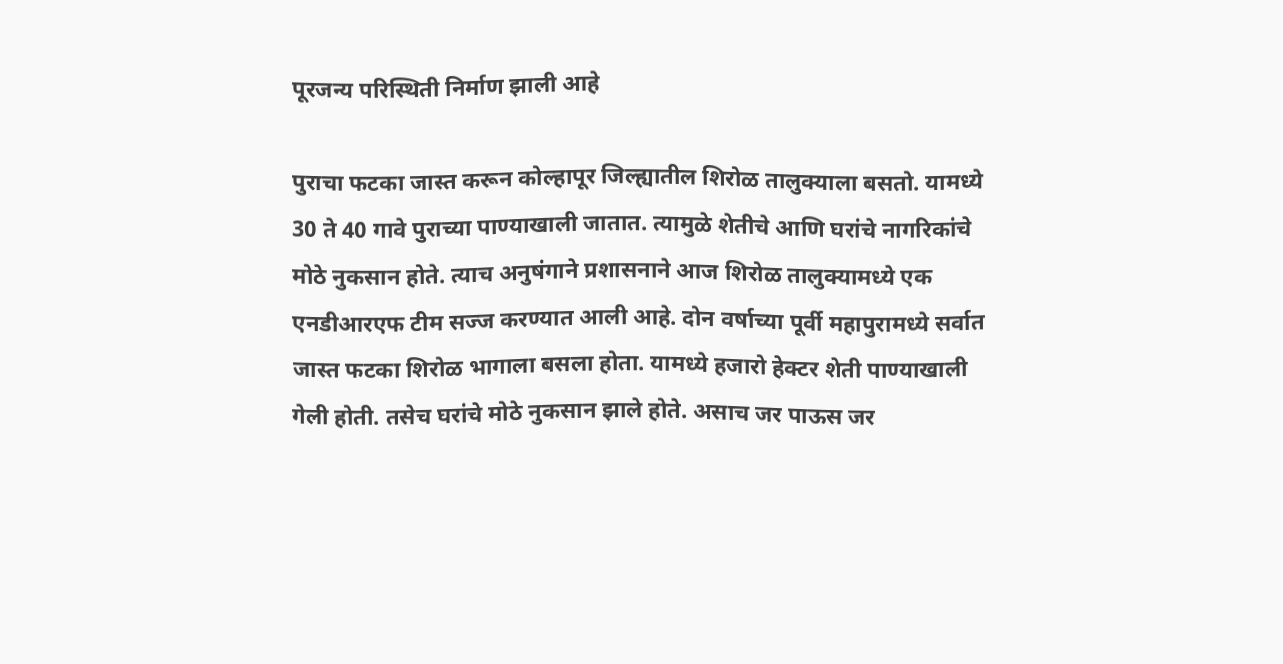पूरजन्य परिस्थिती निर्माण झाली आहे

पुराचा फटका जास्त करून कोल्हापूर जिल्ह्यातील शिरोळ तालुक्याला बसतो. यामध्ये 30 ते 40 गावे पुराच्या पाण्याखाली जातात. त्यामुळे शेतीचे आणि घरांचे नागरिकांचे मोठे नुकसान होते. त्याच अनुषंगाने प्रशासनाने आज शिरोळ तालुक्यामध्ये एक एनडीआरएफ टीम सज्ज करण्यात आली आहे. दोन वर्षाच्या पूर्वी महापुरामध्ये सर्वात जास्त फटका शिरोळ भागाला बसला होता. यामध्ये हजारो हेक्‍टर शेती पाण्याखाली गेली होती. तसेच घरांचे मोठे नुकसान झाले होते. असाच जर पाऊस जर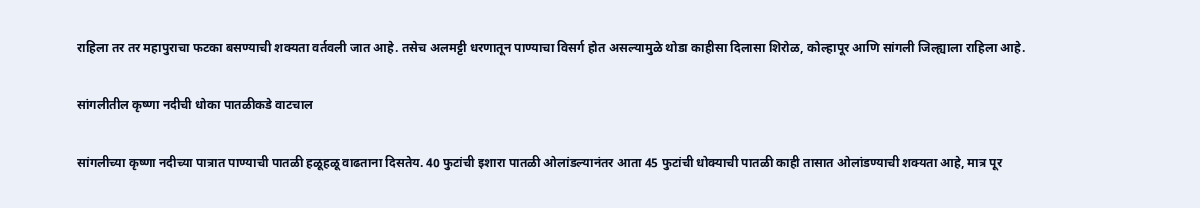राहिला तर तर महापुराचा फटका बसण्याची शक्यता वर्तवली जात आहे. तसेच अलमट्टी धरणातून पाण्याचा विसर्ग होत असल्यामुळे थोडा काहीसा दिलासा शिरोळ, कोल्हापूर आणि सांगली जिल्ह्याला राहिला आहे.

सांगलीतील कृष्णा नदीची धोका पातळीकडे वाटचाल

सांगलीच्या कृष्णा नदीच्या पात्रात पाण्याची पातळी हळूहळू वाढताना दिसतेय. 40 फुटांची इशारा पातळी ओलांडल्यानंतर आता 45 फुटांची धोक्याची पातळी काही तासात ओलांडण्याची शक्यता आहे, मात्र पूर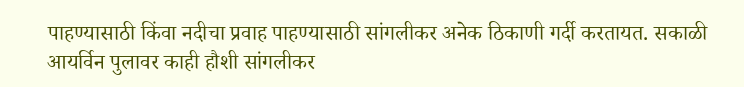पाहण्यासाठी किंवा नदीचा प्रवाह पाहण्यासाठी सांगलीकर अनेक ठिकाणी गर्दी करतायत. सकाळी आयर्विन पुलावर काही हौशी सांगलीकर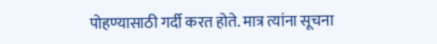पोहण्यासाठी गर्दी करत होते. मात्र त्यांना सूचना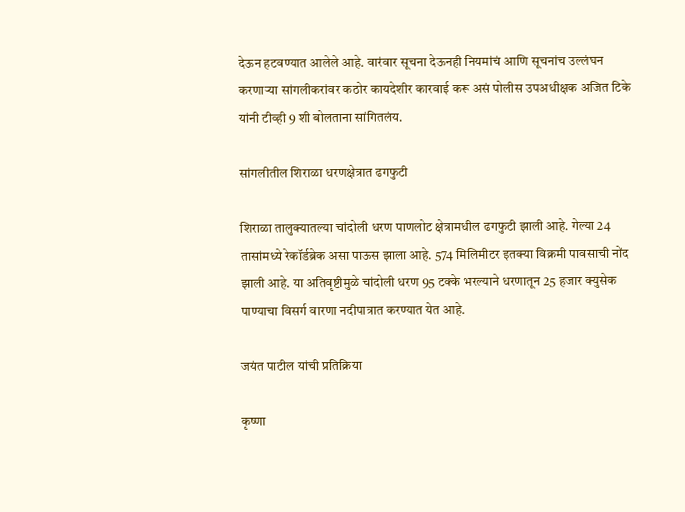देऊन हटवण्यात आलेले आहे. वारंवार सूचना देऊनही नियमांचं आणि सूचनांच उल्लंघन करणाऱ्या सांगलीकरांवर कठोर कायदेशीर कारवाई करू असं पोलीस उपअधीक्षक अजित टिके यांनी टीव्ही 9 शी बोलताना सांगितलंय.

सांगलीतील शिराळा धरणक्षेत्रात ढगफुटी

शिराळा तालुक्यातल्या चांदोली धरण पाणलोट क्षेत्रामधील ढगफुटी झाली आहे. गेल्या 24 तासांमध्ये रेकॉर्डब्रेक असा पाऊस झाला आहे. 574 मिलिमीटर इतक्या विक्रमी पावसाची नोंद झाली आहे. या अतिवृष्टीमुळे चांदोली धरण 95 टक्के भरल्याने धरणातून 25 हजार क्युसेक पाण्याचा विसर्ग वारणा नदीपात्रात करण्यात येत आहे.

जयंत पाटील यांची प्रतिक्रिया

कृष्णा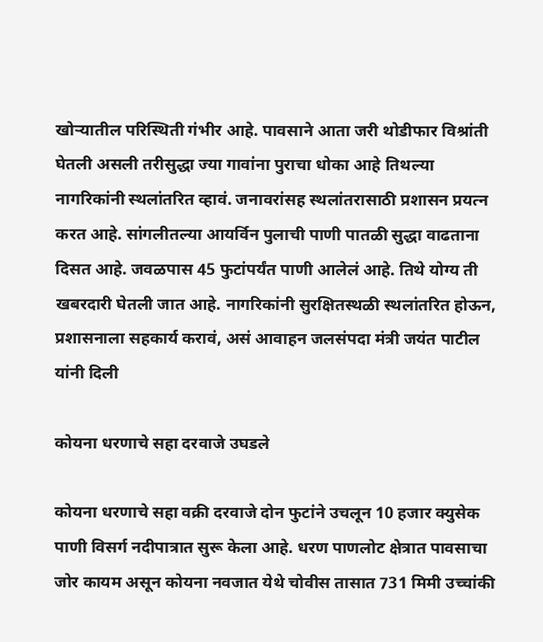खोऱ्यातील परिस्थिती गंभीर आहे. पावसाने आता जरी थोडीफार विश्रांती घेतली असली तरीसुद्धा ज्या गावांना पुराचा धोका आहे तिथल्या नागरिकांनी स्थलांतरित व्हावं. जनावरांसह स्थलांतरासाठी प्रशासन प्रयत्न करत आहे. सांगलीतल्या आयर्विन पुलाची पाणी पातळी सुद्धा वाढताना दिसत आहे. जवळपास 45 फुटांपर्यंत पाणी आलेलं आहे. तिथे योग्य ती खबरदारी घेतली जात आहे. नागरिकांनी सुरक्षितस्थळी स्थलांतरित होऊन, प्रशासनाला सहकार्य करावं, असं आवाहन जलसंपदा मंत्री जयंत पाटील यांनी दिली

कोयना धरणाचे सहा दरवाजे उघडले

कोयना धरणाचे सहा वक्री दरवाजे दोन फुटांने उचलून 10 हजार क्युसेक पाणी विसर्ग नदीपात्रात सुरू केला आहे. धरण पाणलोट क्षेत्रात पावसाचा जोर कायम असून कोयना नवजात येथे चोवीस तासात 731 मिमी उच्चांकी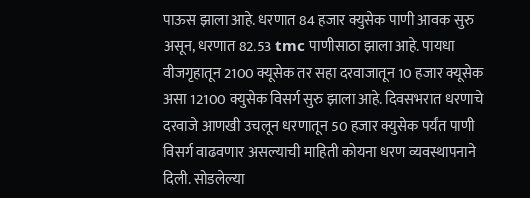पाऊस झाला आहे. धरणात 84 हजार क्युसेक पाणी आवक सुरु असून, धरणात 82.53 tmc पाणीसाठा झाला आहे. पायधा वीजगृहातून 2100 क्यूसेक तर सहा दरवाजातून 10 हजार क्यूसेक असा 12100 क्युसेक विसर्ग सुरु झाला आहे. दिवसभरात धरणाचे दरवाजे आणखी उचलून धरणातून 50 हजार क्युसेक पर्यंत पाणी विसर्ग वाढवणार असल्याची माहिती कोयना धरण व्यवस्थापनाने दिली. सोडलेल्या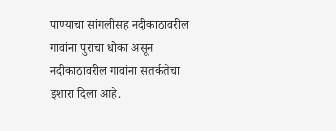पाण्याचा सांगलीसह नदीकाठावरील गावांना पुराचा धोका असून नदीकाठावरील गावांना सतर्कतेचा इशारा दिला आहे.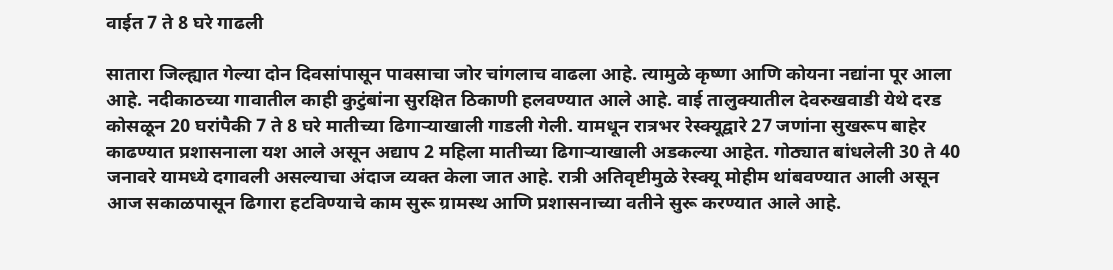वाईत 7 ते 8 घरे गाढली

सातारा जिल्ह्यात गेल्या दोन दिवसांपासून पावसाचा जोर चांगलाच वाढला आहे. त्यामुळे कृष्णा आणि कोयना नद्यांना पूर आला आहे. नदीकाठच्या गावातील काही कुटुंबांना सुरक्षित ठिकाणी हलवण्यात आले आहे. वाई तालुक्यातील देवरुखवाडी येथे दरड कोसळून 20 घरांपैकी 7 ते 8 घरे मातीच्या ढिगाऱ्याखाली गाडली गेली. यामधून रात्रभर रेस्क्यूद्वारे 27 जणांना सुखरूप बाहेर काढण्यात प्रशासनाला यश आले असून अद्याप 2 महिला मातीच्या ढिगाऱ्याखाली अडकल्या आहेत. गोठ्यात बांधलेली 30 ते 40 जनावरे यामध्ये दगावली असल्याचा अंदाज व्यक्त केला जात आहे. रात्री अतिवृष्टीमुळे रेस्क्यू मोहीम थांबवण्यात आली असून आज सकाळपासून ढिगारा हटविण्याचे काम सुरू ग्रामस्थ आणि प्रशासनाच्या वतीने सुरू करण्यात आले आहे.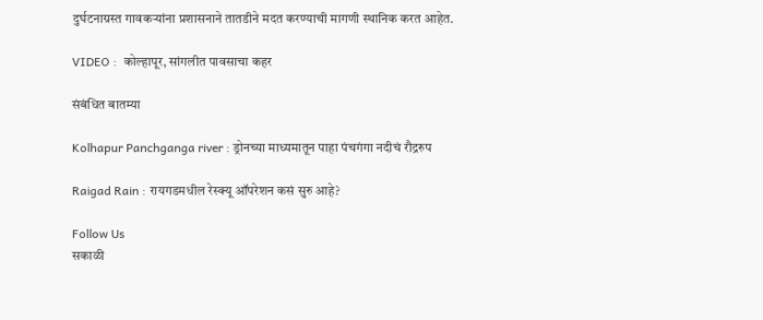दुर्घटनाग्रस्त गावकऱ्यांना प्रशासनाने तातडीने मदत करण्याची मागणी स्थानिक करत आहेत.

VIDEO :  कोल्हापूर, सांगलीत पावसाचा कहर

संबंधित बातम्या

Kolhapur Panchganga river : ड्रोनच्या माध्यमातून पाहा पंचगंगा नदीचं रौद्ररुप

Raigad Rain : रायगडमधील रेस्क्यू ऑपरेशन कसं सुरु आहे?

Follow Us
सकाळी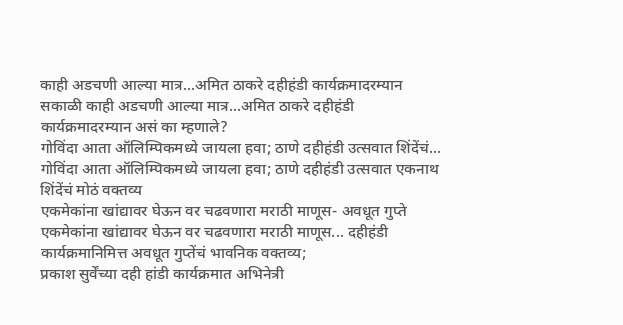काही अडचणी आल्या मात्र...अमित ठाकरे दहीहंडी कार्यक्रमादरम्यान
सकाळी काही अडचणी आल्या मात्र...अमित ठाकरे दहीहंडी कार्यक्रमादरम्यान असं का म्हणाले?
गोविंदा आता ऑलिम्पिकमध्ये जायला हवा; ठाणे दहीहंडी उत्सवात शिंदेंचं...
गोविंदा आता ऑलिम्पिकमध्ये जायला हवा; ठाणे दहीहंडी उत्सवात एकनाथ शिंदेंचं मोठं वक्तव्य
एकमेकांना खांद्यावर घेऊन वर चढवणारा मराठी माणूस- अवधूत गुप्ते
एकमेकांना खांद्यावर घेऊन वर चढवणारा मराठी माणूस... दहीहंडी कार्यक्रमानिमित्त अवधूत गुप्तेंचं भावनिक वक्तव्य;
प्रकाश सुर्वेंच्या दही हांडी कार्यक्रमात अभिनेत्री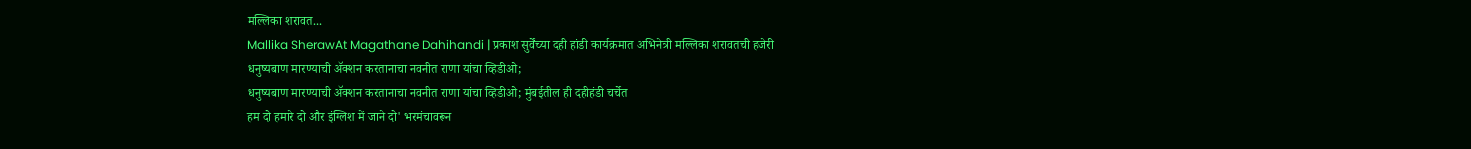मल्लिका शरावत...
Mallika SherawAt Magathane Dahihandi | प्रकाश सुर्वेंच्या दही हांडी कार्यक्रमात अभिनेत्री मल्लिका शरावतची हजेरी
धनुष्यबाण मारण्याची ॲक्शन करतानाचा नवनीत राणा यांचा व्हिडीओ;
धनुष्यबाण मारण्याची ॲक्शन करतानाचा नवनीत राणा यांचा व्हिडीओ; मुंबईतील ही दहीहंडी चर्चेत
हम दो हमारे दो और इंग्लिश में जाने दो' भरमंचावरून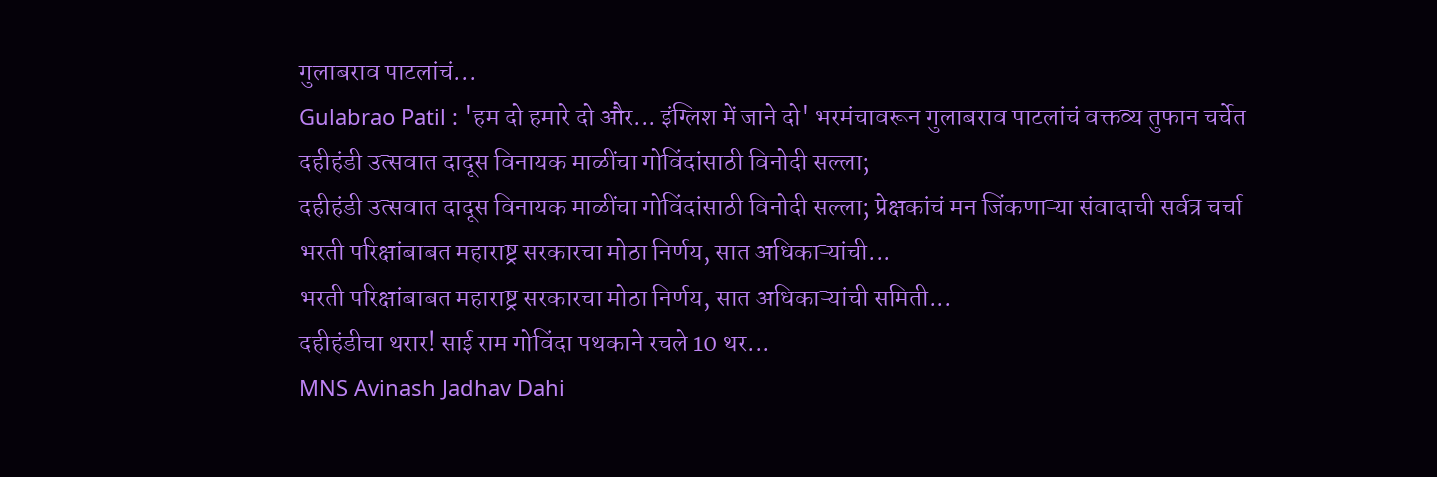गुलाबराव पाटलांचं...
Gulabrao Patil : 'हम दो हमारे दो और... इंग्लिश में जाने दो' भरमंचावरून गुलाबराव पाटलांचं वक्तव्य तुफान चर्चेत
दहीहंडी उत्सवात दादूस विनायक माळींचा गोविंदांसाठी विनोदी सल्ला;
दहीहंडी उत्सवात दादूस विनायक माळींचा गोविंदांसाठी विनोदी सल्ला; प्रेक्षकांचं मन जिंकणाऱ्या संवादाची सर्वत्र चर्चा
भरती परिक्षांबाबत महाराष्ट्र सरकारचा मोठा निर्णय, सात अधिकाऱ्यांची...
भरती परिक्षांबाबत महाराष्ट्र सरकारचा मोठा निर्णय, सात अधिकाऱ्यांची समिती...
दहीहंडीचा थरार! साई राम गोविंदा पथकाने रचले 10 थर...
MNS Avinash Jadhav Dahi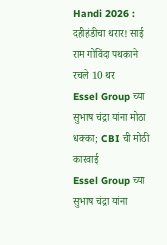Handi 2026 : दहीहंडीचा थरार! साई राम गोविंदा पथकाने रचले 10 थर
Essel Group च्या सुभाष चंद्रा यांना मोठा धक्का; CBI ची मोठी कारवाई
Essel Group च्या सुभाष चंद्रा यांना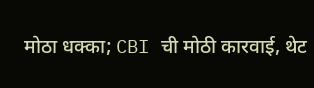मोठा धक्का; CBI ची मोठी कारवाई, थेट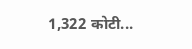1,322 कोटी...